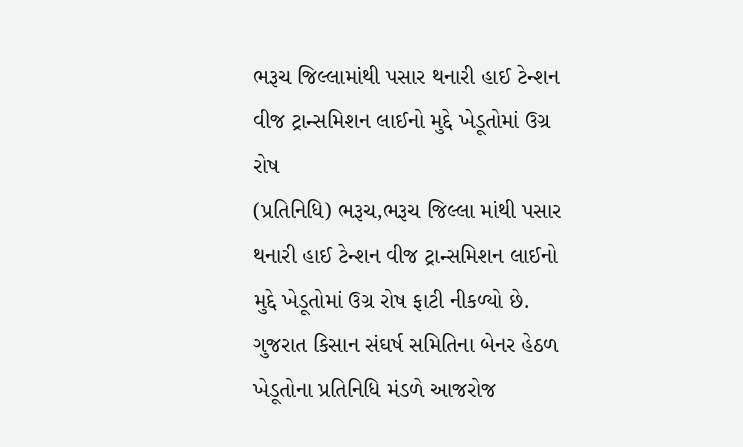ભરૂચ જિલ્લામાંથી પસાર થનારી હાઈ ટેન્શન વીજ ટ્રાન્સમિશન લાઈનો મુદ્દે ખેડૂતોમાં ઉગ્ર રોષ
(પ્રતિનિધિ) ભરૂચ,ભરૂચ જિલ્લા માંથી પસાર થનારી હાઈ ટેન્શન વીજ ટ્રાન્સમિશન લાઈનો મુદ્દે ખેડૂતોમાં ઉગ્ર રોષ ફાટી નીકળ્યો છે. ગુજરાત કિસાન સંઘર્ષ સમિતિના બેનર હેઠળ ખેડૂતોના પ્રતિનિધિ મંડળે આજરોજ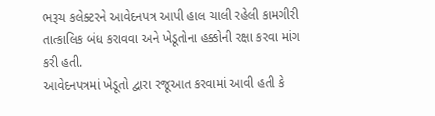ભરૂચ કલેક્ટરને આવેદનપત્ર આપી હાલ ચાલી રહેલી કામગીરી તાત્કાલિક બંધ કરાવવા અને ખેડૂતોના હક્કોની રક્ષા કરવા માંગ કરી હતી.
આવેદનપત્રમાં ખેડૂતો દ્વારા રજૂઆત કરવામાં આવી હતી કે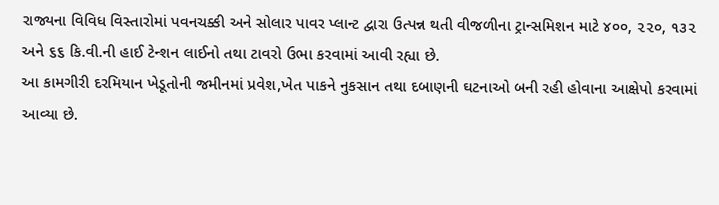રાજ્યના વિવિધ વિસ્તારોમાં પવનચક્કી અને સોલાર પાવર પ્લાન્ટ દ્વારા ઉત્પન્ન થતી વીજળીના ટ્રાન્સમિશન માટે ૪૦૦, ૨૨૦, ૧૩૨ અને ૬૬ કિ.વી.ની હાઈ ટેન્શન લાઈનો તથા ટાવરો ઉભા કરવામાં આવી રહ્યા છે.
આ કામગીરી દરમિયાન ખેડૂતોની જમીનમાં પ્રવેશ,ખેત પાકને નુકસાન તથા દબાણની ઘટનાઓ બની રહી હોવાના આક્ષેપો કરવામાં આવ્યા છે.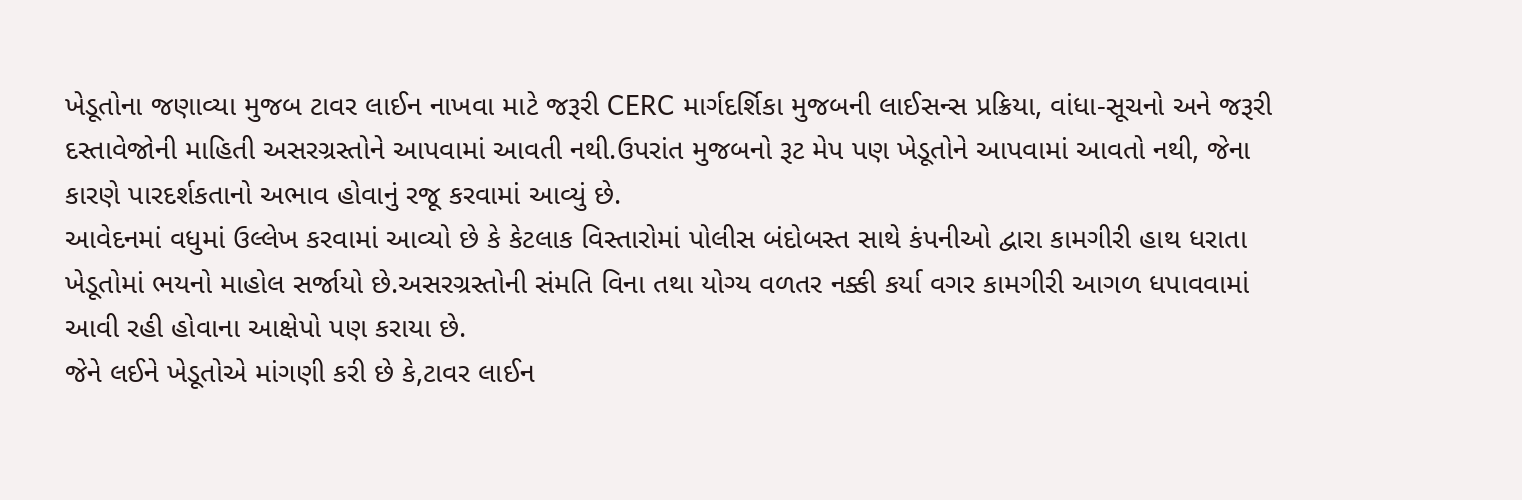ખેડૂતોના જણાવ્યા મુજબ ટાવર લાઈન નાખવા માટે જરૂરી CERC માર્ગદર્શિકા મુજબની લાઈસન્સ પ્રક્રિયા, વાંધા-સૂચનો અને જરૂરી દસ્તાવેજોની માહિતી અસરગ્રસ્તોને આપવામાં આવતી નથી.ઉપરાંત મુજબનો રૂટ મેપ પણ ખેડૂતોને આપવામાં આવતો નથી, જેના કારણે પારદર્શકતાનો અભાવ હોવાનું રજૂ કરવામાં આવ્યું છે.
આવેદનમાં વધુમાં ઉલ્લેખ કરવામાં આવ્યો છે કે કેટલાક વિસ્તારોમાં પોલીસ બંદોબસ્ત સાથે કંપનીઓ દ્વારા કામગીરી હાથ ધરાતા ખેડૂતોમાં ભયનો માહોલ સર્જાયો છે.અસરગ્રસ્તોની સંમતિ વિના તથા યોગ્ય વળતર નક્કી કર્યા વગર કામગીરી આગળ ધપાવવામાં આવી રહી હોવાના આક્ષેપો પણ કરાયા છે.
જેને લઈને ખેડૂતોએ માંગણી કરી છે કે,ટાવર લાઈન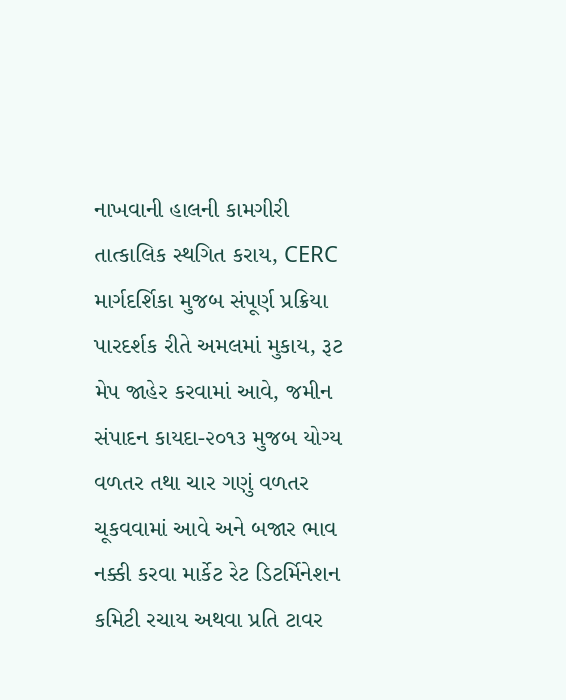નાખવાની હાલની કામગીરી તાત્કાલિક સ્થગિત કરાય, CERC માર્ગદર્શિકા મુજબ સંપૂર્ણ પ્રક્રિયા પારદર્શક રીતે અમલમાં મુકાય, રૂટ મેપ જાહેર કરવામાં આવે, જમીન સંપાદન કાયદા-૨૦૧૩ મુજબ યોગ્ય વળતર તથા ચાર ગણું વળતર ચૂકવવામાં આવે અને બજાર ભાવ નક્કી કરવા માર્કેટ રેટ ડિટર્મિનેશન કમિટી રચાય અથવા પ્રતિ ટાવર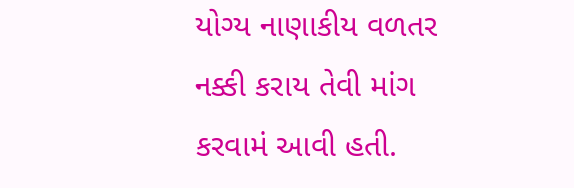યોગ્ય નાણાકીય વળતર નક્કી કરાય તેવી માંગ કરવામં આવી હતી.